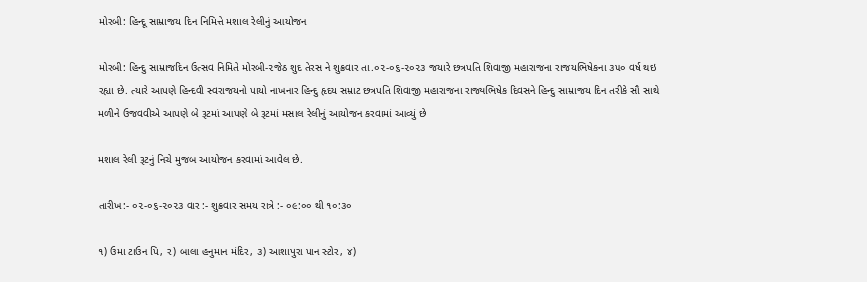મોરબી: હિન્દૂ સામ્રાજય દિન નિમિત્તે મશાલ રેલીનું આયોજન

મોરબી: હિન્દુ સામ્રાજદિન ઉત્સવ નિમિતે મોરબી-૨જેઠ શુદ તેરસ ને શુક્રવાર તા.૦૨-૦૬-૨૦૨૩ જયારે છત્રપતિ શિવાજી મહારાજના રાજયભિષેકના ૩૫૦ વર્ષ થઇ રહ્યા છે. ત્યારે આપણે હિન્દવી સ્વરાજયનો પાયો નાખનાર હિન્દુ હૃદય સમ્રાટ છત્રપતિ શિવાજી મહારાજના રાજ્યભિષેક દિવસને હિન્દુ સામ્રાજય દિન તરીકે સૌ સાથે મળીને ઉજવવીએ આપણે બે રૂટમાં આપણે બે રૂટમાં મસાલ રેલીનું આયોજન કરવામાં આવ્યું છે

મશાલ રેલી રૂટનું નિચે મુજબ આયોજન કરવામાં આવેલ છે.

તારીખ:- ૦૨-૦૬-૨૦૨૩ વાર :- શુક્રવાર સમય રાત્રે :- ૦૯:૦૦ થી ૧૦:૩૦

૧) ઉમા ટાઉન પિ, ર) બાલા હનુમાન મંદિર, ૩) આશાપુરા પાન સ્ટોર, ૪)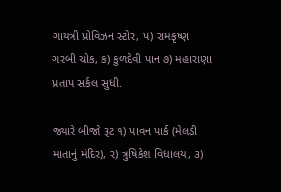ગાયત્રી પ્રોવિઝન સ્ટોર, પ) રામકૃષ્ણ ગરબી ચોક, ક) કુળદેવી પાન ૭) મહારાણા પ્રતાપ સર્કલ સુધી.

જ્યારે બીજો રૂટ ૧) પાવન પાર્ક (મેલડી માતાનું મંદિર), ર) ત્રુષિકેશ વિધાલય, ૩)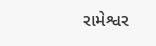રામેશ્વર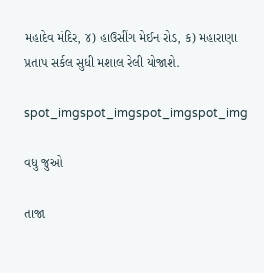મહાદેવ મંદિર, ૪) હાઉસીંગ મેઈન રોડ, ક) મહારાણા પ્રતાપ સર્કલ સુધી મશાલ રેલી યોજાશે.

spot_imgspot_imgspot_imgspot_img

વધુ જુઓ

તાજા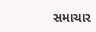સમાચાર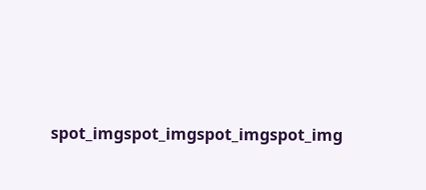spot_imgspot_imgspot_imgspot_img